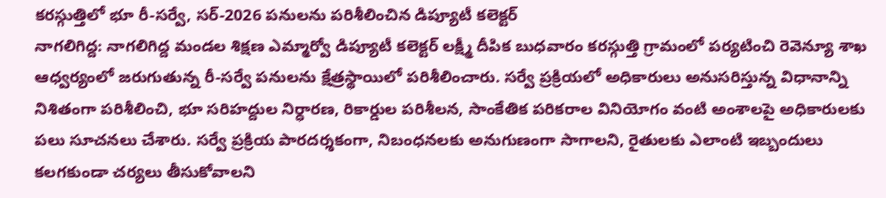కరస్గుత్తిలో భూ రీ-సర్వే, సర్-2026 పనులను పరిశీలించిన డిప్యూటీ కలెక్టర్
నాగలిగిద్ద: నాగలిగిద్ద మండల శిక్షణ ఎమ్మార్వో డిప్యూటీ కలెక్టర్ లక్ష్మీ దీపిక బుధవారం కరస్గుత్తి గ్రామంలో పర్యటించి రెవెన్యూ శాఖ ఆధ్వర్యంలో జరుగుతున్న రీ-సర్వే పనులను క్షేత్రస్థాయిలో పరిశీలించారు. సర్వే ప్రక్రియలో అధికారులు అనుసరిస్తున్న విధానాన్ని నిశితంగా పరిశీలించి, భూ సరిహద్దుల నిర్ధారణ, రికార్డుల పరిశీలన, సాంకేతిక పరికరాల వినియోగం వంటి అంశాలపై అధికారులకు పలు సూచనలు చేశారు. సర్వే ప్రక్రియ పారదర్శకంగా, నిబంధనలకు అనుగుణంగా సాగాలని, రైతులకు ఎలాంటి ఇబ్బందులు కలగకుండా చర్యలు తీసుకోవాలని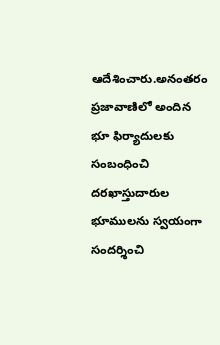ఆదేశించారు.అనంతరం ప్రజావాణిలో అందిన భూ ఫిర్యాదులకు సంబంధించి దరఖాస్తుదారుల భూములను స్వయంగా సందర్శించి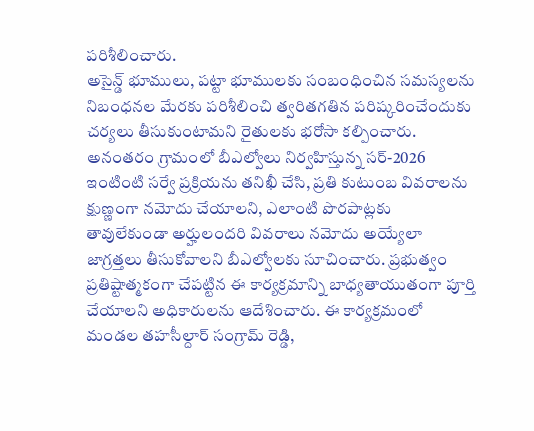పరిశీలించారు.
అసైన్డ్ భూములు, పట్టా భూములకు సంబంధించిన సమస్యలను నిబంధనల మేరకు పరిశీలించి త్వరితగతిన పరిష్కరించేందుకు చర్యలు తీసుకుంటామని రైతులకు భరోసా కల్పించారు. అనంతరం గ్రామంలో బీఎల్వోలు నిర్వహిస్తున్న సర్-2026 ఇంటింటి సర్వే ప్రక్రియను తనిఖీ చేసి, ప్రతి కుటుంబ వివరాలను క్షుణ్ణంగా నమోదు చేయాలని, ఎలాంటి పొరపాట్లకు తావులేకుండా అర్హులందరి వివరాలు నమోదు అయ్యేలా జాగ్రత్తలు తీసుకోవాలని బీఎల్వోలకు సూచించారు. ప్రభుత్వం ప్రతిష్టాత్మకంగా చేపట్టిన ఈ కార్యక్రమాన్ని బాధ్యతాయుతంగా పూర్తి చేయాలని అధికారులను ఆదేశించారు. ఈ కార్యక్రమంలో మండల తహసీల్దార్ సంగ్రామ్ రెడ్డి,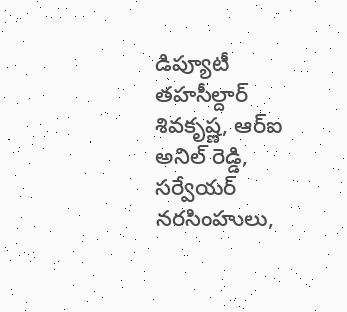డిప్యూటీ తహసీల్దార్ శివకృష్ణ, ఆర్ఐ అనిల్ రెడ్డి, సర్వేయర్ నరసింహులు,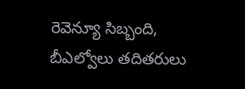రెవెన్యూ సిబ్బంది, బీఎల్వోలు తదితరులు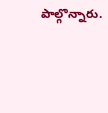పాల్గొన్నారు.